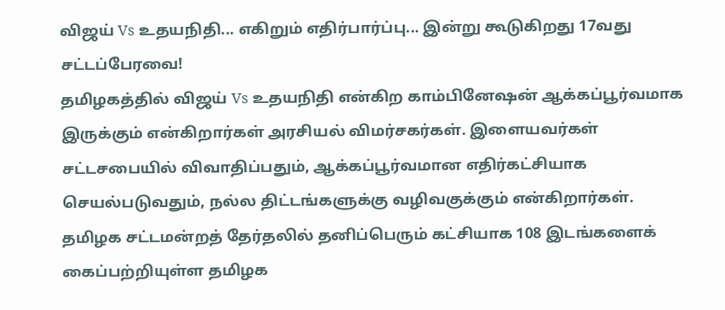விஜய் Vs உதயநிதி... எகிறும் எதிர்பார்ப்பு... இன்று கூடுகிறது 17வது சட்டப்பேரவை!
தமிழகத்தில் விஜய் Vs உதயநிதி என்கிற காம்பினேஷன் ஆக்கப்பூர்வமாக இருக்கும் என்கிறார்கள் அரசியல் விமர்சகர்கள். இளையவர்கள் சட்டசபையில் விவாதிப்பதும், ஆக்கப்பூர்வமான எதிர்கட்சியாக செயல்படுவதும், நல்ல திட்டங்களுக்கு வழிவகுக்கும் என்கிறார்கள்.
தமிழக சட்டமன்றத் தேர்தலில் தனிப்பெரும் கட்சியாக 108 இடங்களைக் கைப்பற்றியுள்ள தமிழக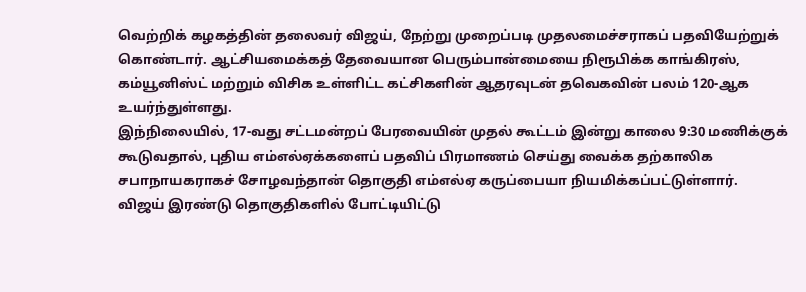வெற்றிக் கழகத்தின் தலைவர் விஜய், நேற்று முறைப்படி முதலமைச்சராகப் பதவியேற்றுக் கொண்டார். ஆட்சியமைக்கத் தேவையான பெரும்பான்மையை நிரூபிக்க காங்கிரஸ், கம்யூனிஸ்ட் மற்றும் விசிக உள்ளிட்ட கட்சிகளின் ஆதரவுடன் தவெகவின் பலம் 120-ஆக உயர்ந்துள்ளது.
இந்நிலையில், 17-வது சட்டமன்றப் பேரவையின் முதல் கூட்டம் இன்று காலை 9:30 மணிக்குக் கூடுவதால், புதிய எம்எல்ஏக்களைப் பதவிப் பிரமாணம் செய்து வைக்க தற்காலிக சபாநாயகராகச் சோழவந்தான் தொகுதி எம்எல்ஏ கருப்பையா நியமிக்கப்பட்டுள்ளார்.
விஜய் இரண்டு தொகுதிகளில் போட்டியிட்டு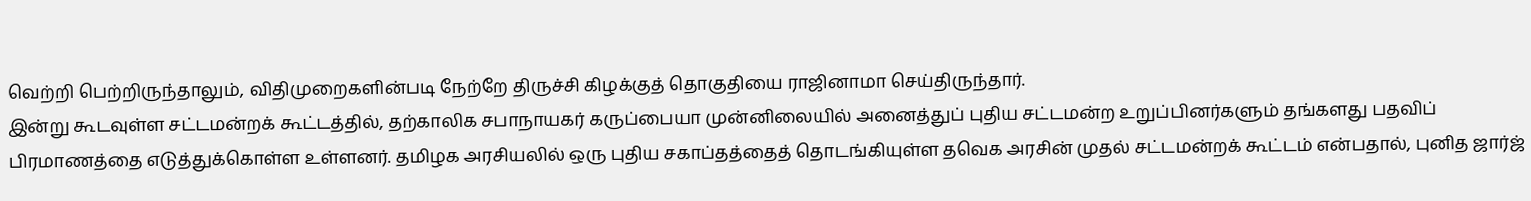வெற்றி பெற்றிருந்தாலும், விதிமுறைகளின்படி நேற்றே திருச்சி கிழக்குத் தொகுதியை ராஜினாமா செய்திருந்தார்.
இன்று கூடவுள்ள சட்டமன்றக் கூட்டத்தில், தற்காலிக சபாநாயகர் கருப்பையா முன்னிலையில் அனைத்துப் புதிய சட்டமன்ற உறுப்பினர்களும் தங்களது பதவிப் பிரமாணத்தை எடுத்துக்கொள்ள உள்ளனர். தமிழக அரசியலில் ஒரு புதிய சகாப்தத்தைத் தொடங்கியுள்ள தவெக அரசின் முதல் சட்டமன்றக் கூட்டம் என்பதால், புனித ஜார்ஜ்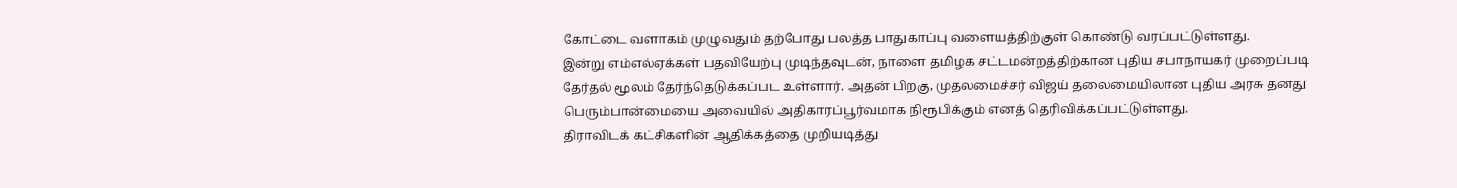கோட்டை வளாகம் முழுவதும் தற்போது பலத்த பாதுகாப்பு வளையத்திற்குள் கொண்டு வரப்பட்டுள்ளது.
இன்று எம்எல்ஏக்கள் பதவியேற்பு முடிந்தவுடன், நாளை தமிழக சட்டமன்றத்திற்கான புதிய சபாநாயகர் முறைப்படி தேர்தல் மூலம் தேர்ந்தெடுக்கப்பட உள்ளார். அதன் பிறகு, முதலமைச்சர் விஜய் தலைமையிலான புதிய அரசு தனது பெரும்பான்மையை அவையில் அதிகாரப்பூர்வமாக நிரூபிக்கும் எனத் தெரிவிக்கப்பட்டுள்ளது.
திராவிடக் கட்சிகளின் ஆதிக்கத்தை முறியடித்து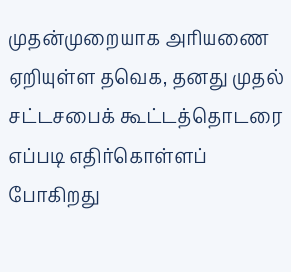முதன்முறையாக அரியணை ஏறியுள்ள தவெக, தனது முதல் சட்டசபைக் கூட்டத்தொடரை எப்படி எதிர்கொள்ளப் போகிறது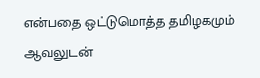என்பதை ஒட்டுமொத்த தமிழகமும் ஆவலுடன்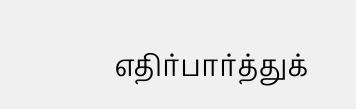எதிர்பார்த்துக்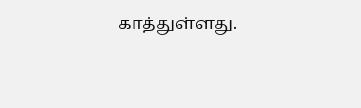காத்துள்ளது.